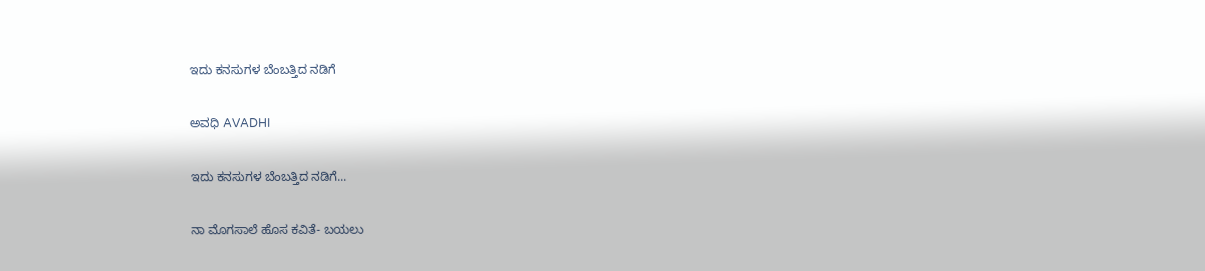ಇದು ಕನಸುಗಳ ಬೆಂಬತ್ತಿದ ನಡಿಗೆ‍

ಅವಧಿ AVADHI

ಇದು ಕನಸುಗಳ ಬೆಂಬತ್ತಿದ ನಡಿಗೆ...

ನಾ ಮೊಗಸಾಲೆ ಹೊಸ ಕವಿತೆ- ಬಯಲು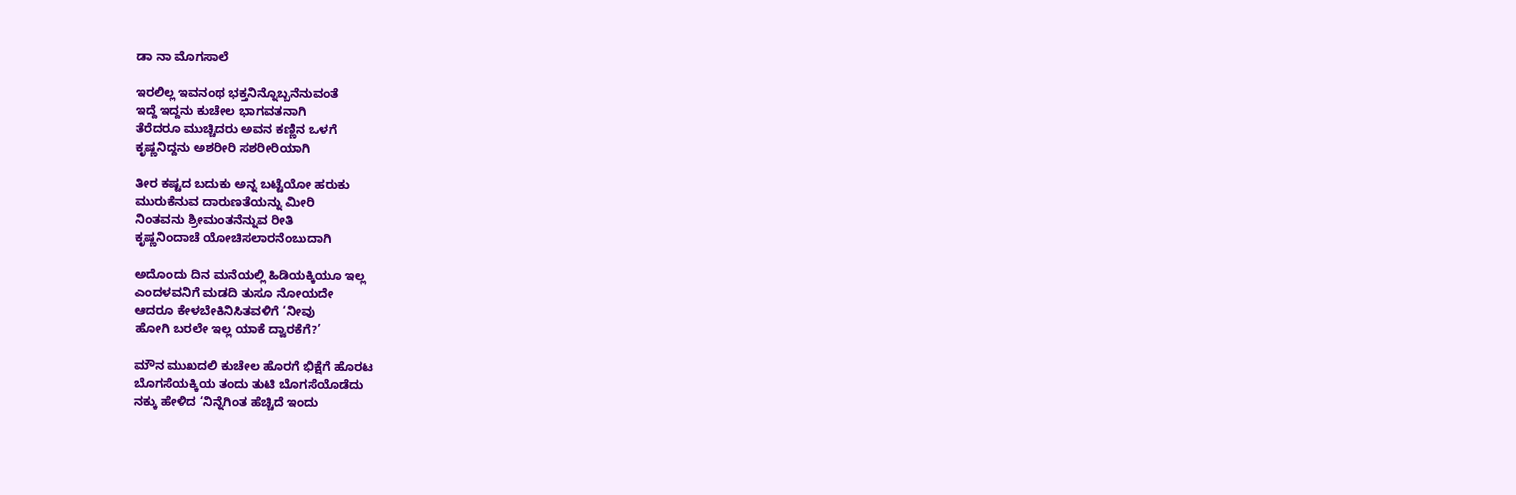ಡಾ ನಾ ಮೊಗಸಾಲೆ

ಇರಲಿಲ್ಲ ಇವನಂಥ ಭಕ್ತನಿನ್ನೊಬ್ಬನೆನುವಂತೆ
ಇದ್ದೆ ಇದ್ದನು ಕುಚೇಲ ಭಾಗವತನಾಗಿ
ತೆರೆದರೂ ಮುಚ್ಚಿದರು ಅವನ ಕಣ್ಣಿನ ಒಳಗೆ
ಕೃಷ್ಣನಿದ್ದನು ಅಶರೀರಿ ಸಶರೀರಿಯಾಗಿ

ತೀರ ಕಷ್ಟದ ಬದುಕು ಅನ್ನ ಬಟ್ಟೆಯೋ ಹರುಕು
ಮುರುಕೆನುವ ದಾರುಣತೆಯನ್ನು ಮೀರಿ
ನಿಂತವನು ಶ್ರೀಮಂತನೆನ್ನುವ ರೀತಿ
ಕೃಷ್ಣನಿಂದಾಚೆ ಯೋಚಿಸಲಾರನೆಂಬುದಾಗಿ

ಅದೊಂದು ದಿನ ಮನೆಯಲ್ಲಿ ಹಿಡಿಯಕ್ಕಿಯೂ ಇಲ್ಲ
ಎಂದಳವನಿಗೆ ಮಡದಿ ತುಸೂ ನೋಯದೇ
ಆದರೂ ಕೇಳಬೇಕಿನಿಸಿತವಳಿಗೆ ‘ನೀವು
ಹೋಗಿ ಬರಲೇ ಇಲ್ಲ ಯಾಕೆ ದ್ವಾರಕೆಗೆ?’

ಮೌನ ಮುಖದಲಿ ಕುಚೇಲ ಹೊರಗೆ ಭಿಕ್ಷೆಗೆ ಹೊರಟ
ಬೊಗಸೆಯಕ್ಕಿಯ ತಂದು ತುಟಿ ಬೊಗಸೆಯೊಡೆದು
ನಕ್ಕು ಹೇಳಿದ ‘ನಿನ್ನೆಗಿಂತ ಹೆಚ್ಚಿದೆ ಇಂದು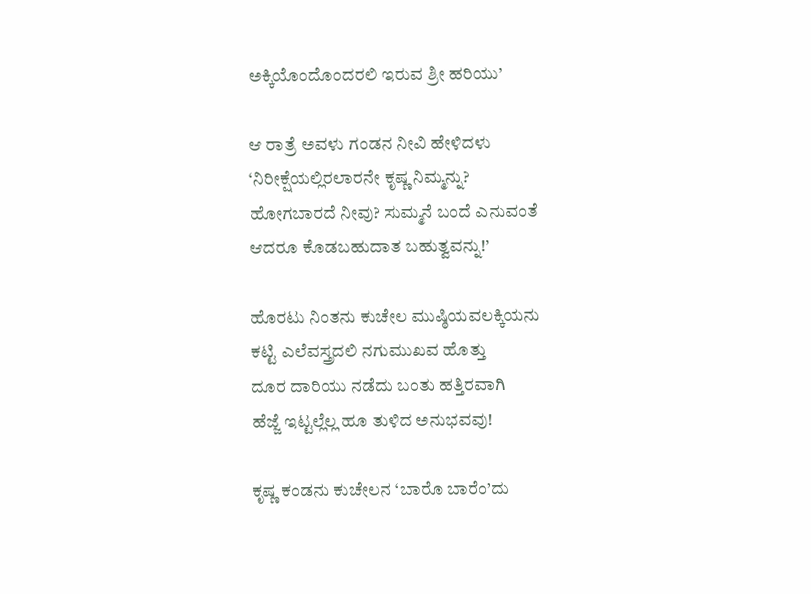ಅಕ್ಕಿಯೊಂದೊಂದರಲಿ ಇರುವ ಶ್ರೀ ಹರಿಯು’

ಆ ರಾತ್ರೆ ಅವಳು ಗಂಡನ ನೀವಿ ಹೇಳಿದಳು
‘ನಿರೀಕ್ಷೆಯಲ್ಲಿರಲಾರನೇ ಕೃಷ್ಣ ನಿಮ್ಮನ್ನು?
ಹೋಗಬಾರದೆ ನೀವು? ಸುಮ್ಮನೆ ಬಂದೆ ಎನುವಂತೆ
ಆದರೂ ಕೊಡಬಹುದಾತ ಬಹುತ್ವವನ್ನು!’

ಹೊರಟು ನಿಂತನು ಕುಚೇಲ ಮುಷ್ಠಿಯವಲಕ್ಕಿಯನು
ಕಟ್ಟಿ ಎಲೆವಸ್ತ್ರದಲಿ ನಗುಮುಖವ ಹೊತ್ತು
ದೂರ ದಾರಿಯು ನಡೆದು ಬಂತು ಹತ್ತಿರವಾಗಿ
ಹೆಜ್ಜೆ ಇಟ್ಟಲ್ಲೆಲ್ಲ ಹೂ ತುಳಿದ ಅನುಭವವು!

ಕೃಷ್ಣ ಕಂಡನು ಕುಚೇಲನ ‘ಬಾರೊ ಬಾರೆಂ’ದು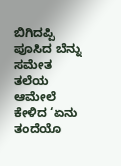ಬಿಗಿದಪ್ಪಿ ಪೂಸಿದ ಬೆನ್ನು ಸಮೇತ ತಲೆಯ
ಆಮೇಲೆ ಕೇಳಿದ ‘ಏನು ತಂದೆಯೊ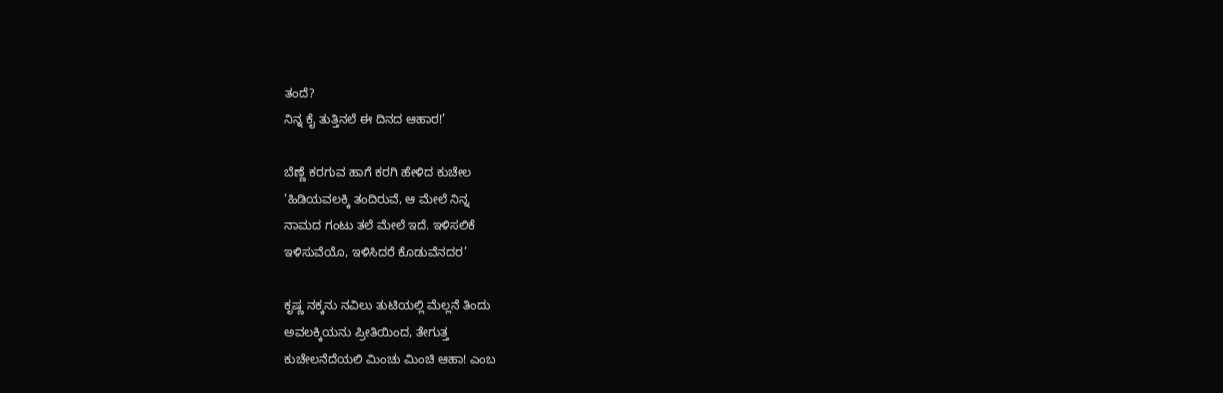ತಂದೆ?
ನಿನ್ನ ಕೈ ತುತ್ತಿನಲೆ ಈ ದಿನದ ಆಹಾರ!’

ಬೆಣ್ಣೆ ಕರಗುವ ಹಾಗೆ ಕರಗಿ ಹೇಳಿದ ಕುಚೇಲ
‘ಹಿಡಿಯವಲಕ್ಕಿ ತಂದಿರುವೆ, ಆ ಮೇಲೆ ನಿನ್ನ
ನಾಮದ ಗಂಟು ತಲೆ ಮೇಲೆ ಇದೆ. ಇಳಿಸಲಿಕೆ
ಇಳಿಸುವೆಯೊ, ಇಳಿಸಿದರೆ ಕೊಡುವೆನದರ’

ಕೃಷ್ಣ ನಕ್ಕನು ನವಿಲು ತುಟಿಯಲ್ಲಿ ಮೆಲ್ಲನೆ ತಿಂದು
ಅವಲಕ್ಕಿಯನು ಪ್ರೀತಿಯಿಂದ, ತೇಗುತ್ತ
ಕುಚೇಲನೆದೆಯಲಿ ಮಿಂಚು ಮಿಂಚಿ ಆಹಾ! ಎಂಬ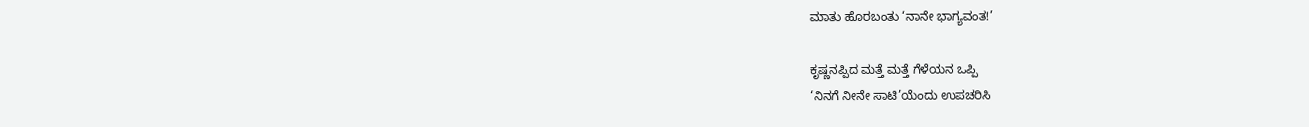ಮಾತು ಹೊರಬಂತು ‘ನಾನೇ ಭಾಗ್ಯವಂತ!’

ಕೃಷ್ಣನಪ್ಪಿದ ಮತ್ತೆ ಮತ್ತೆ ಗೆಳೆಯನ ಒಪ್ಪಿ
‘ನಿನಗೆ ನೀನೇ ಸಾಟಿ’ಯೆಂದು ಉಪಚರಿಸಿ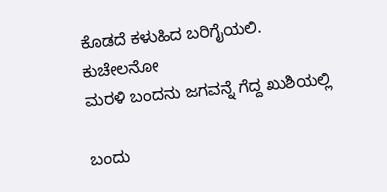ಕೊಡದೆ ಕಳುಹಿದ ಬರಿಗೈಯಲಿ. ಕುಚೇಲನೋ
ಮರಳಿ ಬಂದನು ಜಗವನ್ನೆ ಗೆದ್ದ ಖುಶಿಯಲ್ಲಿ

ಬಂದು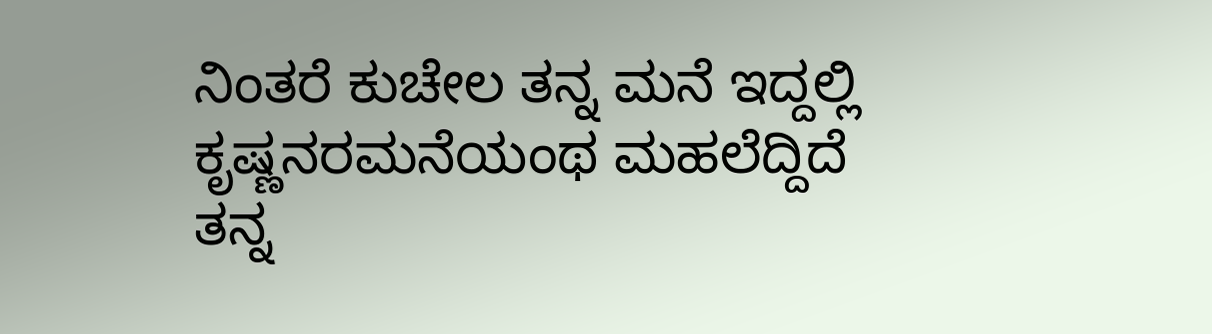ನಿಂತರೆ ಕುಚೇಲ ತನ್ನ ಮನೆ ಇದ್ದಲ್ಲಿ
ಕೃಷ್ಣನರಮನೆಯಂಥ ಮಹಲೆದ್ದಿದೆ
ತನ್ನ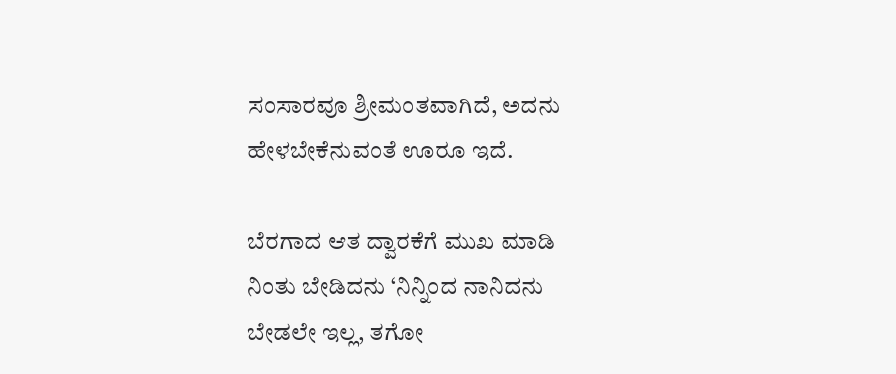ಸಂಸಾರವೂ ಶ್ರೀಮಂತವಾಗಿದೆ, ಅದನು
ಹೇಳಬೇಕೆನುವಂತೆ ಊರೂ ಇದೆ.

ಬೆರಗಾದ ಆತ ದ್ವಾರಕೆಗೆ ಮುಖ ಮಾಡಿ
ನಿಂತು ಬೇಡಿದನು ‘ನಿನ್ನಿಂದ ನಾನಿದನು
ಬೇಡಲೇ ಇಲ್ಲ, ತಗೋ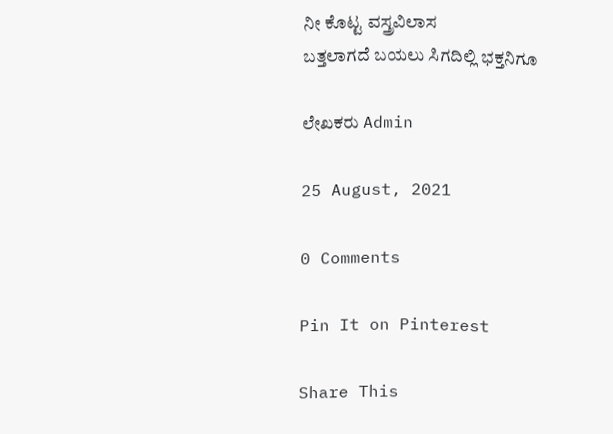ನೀ ಕೊಟ್ಟ ವಸ್ತ್ರವಿಲಾಸ
ಬತ್ತಲಾಗದೆ ಬಯಲು ಸಿಗದಿಲ್ಲಿ ಭಕ್ತನಿಗೂ

ಲೇಖಕರು Admin

25 August, 2021

0 Comments

Pin It on Pinterest

Share This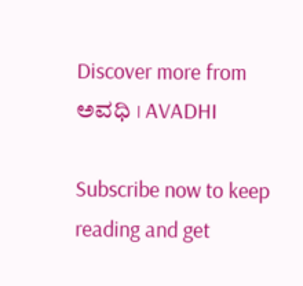Discover more from ಅವಧಿ । AVADHI

Subscribe now to keep reading and get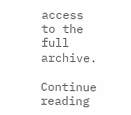access to the full archive.

Continue reading